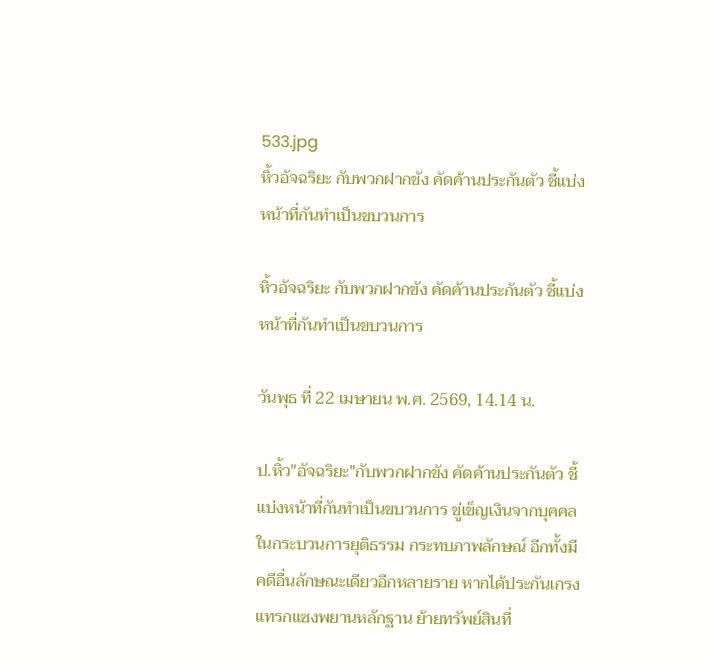533.jpg
หิ้วอัจฉริยะ กับพวกฝากขัง คัดค้านประกันตัว ชี้แบ่งหน้าที่กันทำเป็นขบวนการ

หิ้วอัจฉริยะ กับพวกฝากขัง คัดค้านประกันตัว ชี้แบ่งหน้าที่กันทำเป็นขบวนการ

วันพุธ ที่ 22 เมษายน พ.ศ. 2569, 14.14 น.

ป.หิ้ว"อัจฉริยะ"กับพวกฝากขัง คัดค้านประกันตัว ชี้แบ่งหน้าที่กันทำเป็นขบวนการ ขู่เข็ญเงินจากบุคคลในกระบวนการยุติธรรม กระทบภาพลักษณ์ อีกทั้งมีคดีอื่นลักษณะเดียวอีกหลายราย หากได้ประกันเกรงแทรกแซงพยานหลักฐาน ย้ายทรัพย์สินที่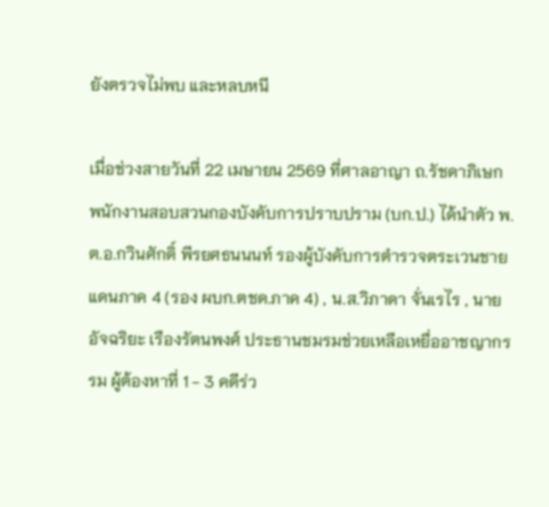ยังตรวจไม่พบ และหลบหนี

เมื่อช่วงสายวันที่ 22 เมษายน 2569 ที่ศาลอาญา ถ.รัชดาภิเษก พนักงานสอบสวนกองบังคับการปราบปราม (บก.ป.) ได้นำตัว พ.ต.อ.กวินศักดิ์ พีรยศธนนนท์ รองผู้บังคับการตำรวจตระเวนชายแดนภาค 4 (รอง ผบก.ตชด.ภาค 4) , น.ส.วิภาดา จั่นเรไร , นายอัจฉริยะ เรืองรัตนพงศ์ ประธานชมรมช่วยเหลือเหยื่ออาชญากรรม ผู้ต้องหาที่ 1 - 3 คดีร่ว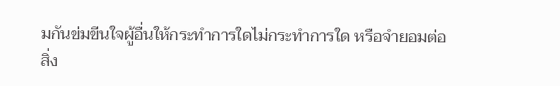มกันข่มขีนใจผู้อื่นให้กระทำการใดไม่กระทำการใด หรือจำยอมต่อสิ่ง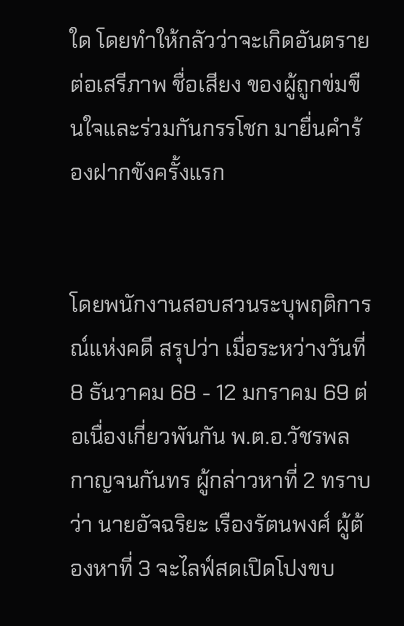ใด โดยทำให้กลัวว่าจะเกิดอันตรายต่อเสรีภาพ ชื่อเสียง ของผู้ถูกข่มขืนใจและร่วมกันกรรโชก มายื่นคำร้องฝากขังครั้งแรก


โดยพนักงานสอบสวนระบุพฤติการณ์แห่งคดี สรุปว่า เมื่อระหว่างวันที่ 8 ธันวาคม 68 - 12 มกราคม 69 ต่อเนื่องเกี่ยวพันกัน พ.ต.อ.วัชรพล กาญจนกันทร ผู้กล่าวหาที่ 2 ทราบว่า นายอัจฉริยะ เรืองรัตนพงศ์ ผู้ต้องหาที่ 3 จะไลฟ์สดเปิดโปงขบ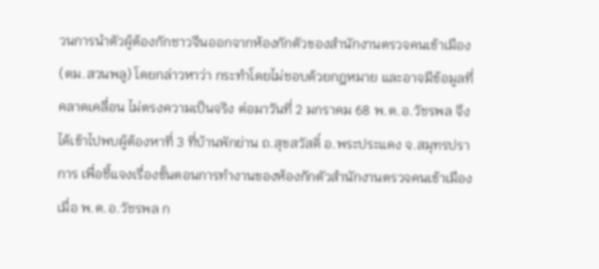วนการนำตัวผู้ต้องกักชาวจีนออกจากห้องกักตัวของสำนักงานตรวจคนเข้าเมือง (ตม.สวนพลู) โดยกล่าวหาว่า กระทำโดยไม่ชอบด้วยกฎหมาย และอาจมีข้อมูลที่คลาดเคลื่อน ไม่ตรงความเป็นจริง ต่อมาวันที่ 2 มกราคม 68 พ.ต.อ.วัชรพล จึงได้เข้าไปพบผู้ต้องหาที่ 3 ที่บ้านพักย่าน ถ.สุขสวัสดิ์ อ.พระประแดง จ.สมุทรปราการ เพื่อชี้แจงเรื่องขั้นตอนการทำงานของห้องกักตัวสำนักงานตรวจคนเข้าเมือง เมื่อ พ.ต.อ.วัชรพล ก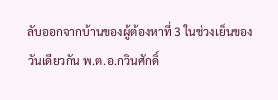ลับออกจากบ้านของผู้ต้องหาที่ 3 ในช่วงเย็นของวันเดียวกัน พ.ต.อ.กวินศักดิ์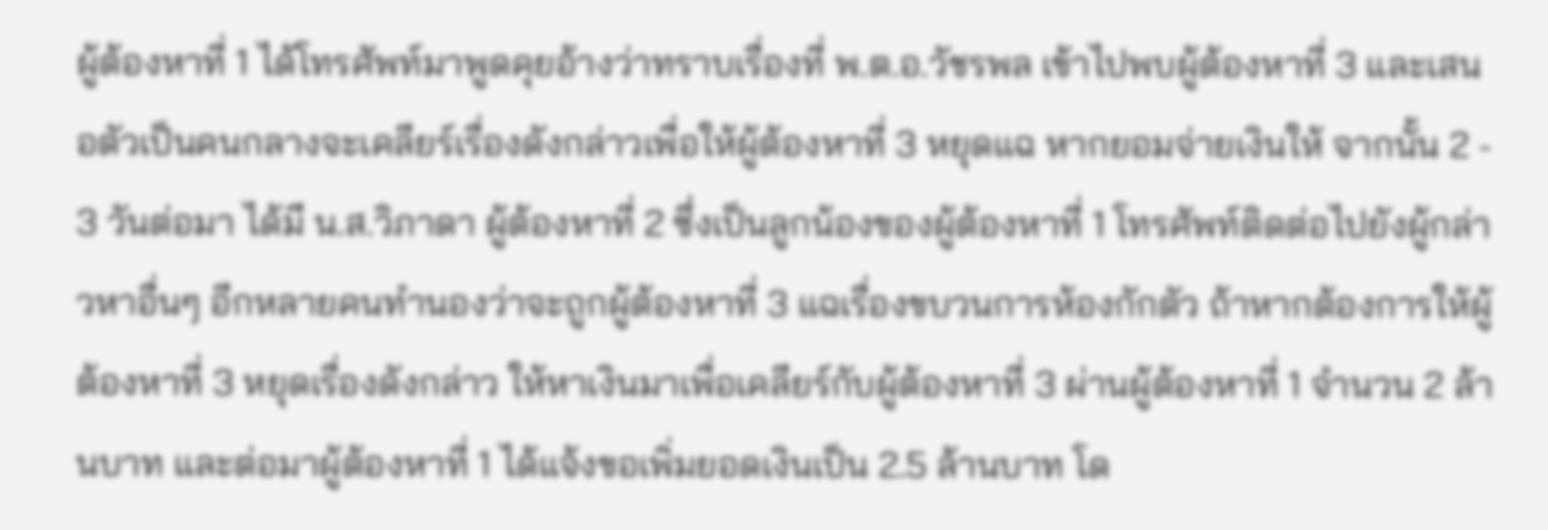ผู้ต้องหาที่ 1 ได้โทรศัพท์มาพูดคุยอ้างว่าทราบเรื่องที่ พ.ต.อ.วัชรพล เข้าไปพบผู้ต้องหาที่ 3 และเสนอตัวเป็นคนกลางจะเคลียร์เรื่องดังกล่าวเพื่อให้ผู้ต้องหาที่ 3 หยุดแฉ หากยอมจ่ายเงินให้ จากนั้น 2 - 3 วันต่อมา ได้มี น.ส.วิภาดา ผู้ต้องหาที่ 2 ซึ่งเป็นลูกน้องของผู้ต้องหาที่ 1 โทรศัพท์ติดต่อไปยังผู้กล่าวหาอื่นๆ อีกหลายคนทำนองว่าจะถูกผู้ต้องหาที่ 3 แฉเรื่องขบวนการห้องกักตัว ถ้าหากต้องการให้ผู้ต้องหาที่ 3 หยุดเรื่องดังกล่าว ให้หาเงินมาเพื่อเคลียร์กับผู้ต้องหาที่ 3 ผ่านผู้ต้องหาที่ 1 จำนวน 2 ล้านบาท และต่อมาผู้ต้องหาที่ 1 ได้แจ้งขอเพิ่มยอดเงินเป็น 2.5 ล้านบาท โด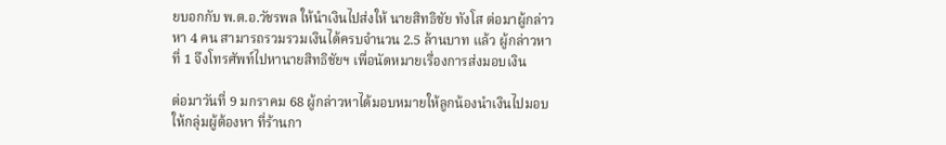ยบอกกับ พ.ต.อ.วัชรพล ให้นำเงินไปส่งให้ นายสิทธิชัย ทังโส ต่อมาผู้กล่าวหา 4 คน สามารถรวมรวมเงินได้ครบจำนวน 2.5 ล้านบาท แล้ว ผู้กล่าวหาที่ 1 จึงโทรศัพท์ไปหานายสิทธิชัยฯ เพื่อนัดหมายเรื่องการส่งมอบเงิน

ต่อมาวันที่ 9 มกราคม 68 ผู้กล่าวหาได้มอบหมายให้ลูกน้องนำเงินไปมอบให้กลุ่มผู้ต้องหา ที่ร้านกา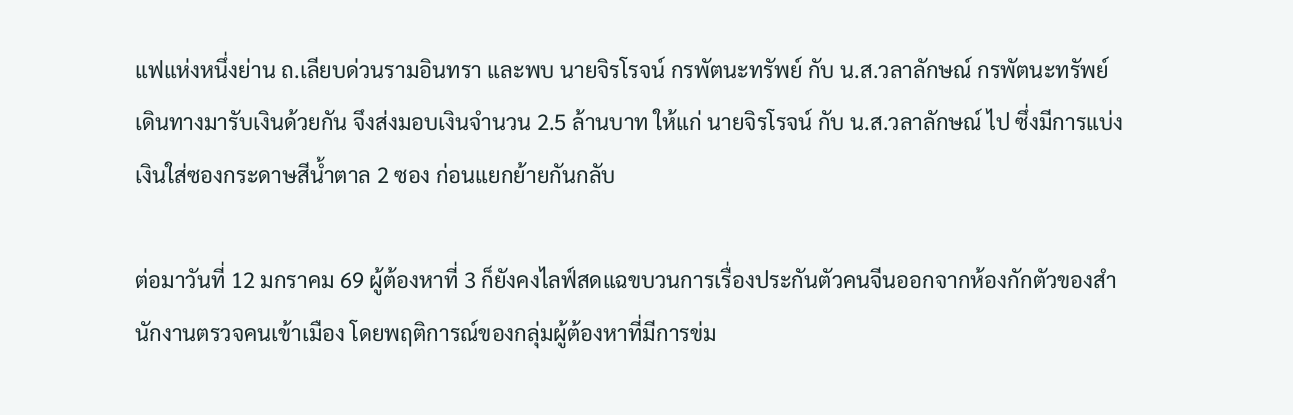แฟแห่งหนึ่งย่าน ถ.เลียบด่วนรามอินทรา และพบ นายจิรโรจน์ กรพัตนะทรัพย์ กับ น.ส.วลาลักษณ์ กรพัตนะทรัพย์ เดินทางมารับเงินด้วยกัน จึงส่งมอบเงินจำนวน 2.5 ล้านบาท ให้แก่ นายจิรโรจน์ กับ น.ส.วลาลักษณ์ ไป ซึ่งมีการแบ่งเงินใส่ซองกระดาษสีน้ำตาล 2 ซอง ก่อนแยกย้ายกันกลับ

ต่อมาวันที่ 12 มกราคม 69 ผู้ต้องหาที่ 3 ก็ยังคงไลฟ์สดแฉขบวนการเรื่องประกันตัวคนจีนออกจากห้องกักตัวของสำนักงานตรวจคนเข้าเมือง โดยพฤติการณ์ของกลุ่มผู้ต้องหาที่มีการข่ม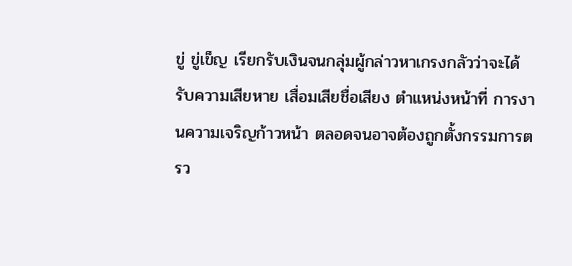ขู่ ขู่เข็ญ เรียกรับเงินจนกลุ่มผู้กล่าวหาเกรงกลัวว่าจะได้รับความเสียหาย เสื่อมเสียชื่อเสียง ตำแหน่งหน้าที่ การงานความเจริญก้าวหน้า ตลอดจนอาจต้องถูกตั้งกรรมการตรว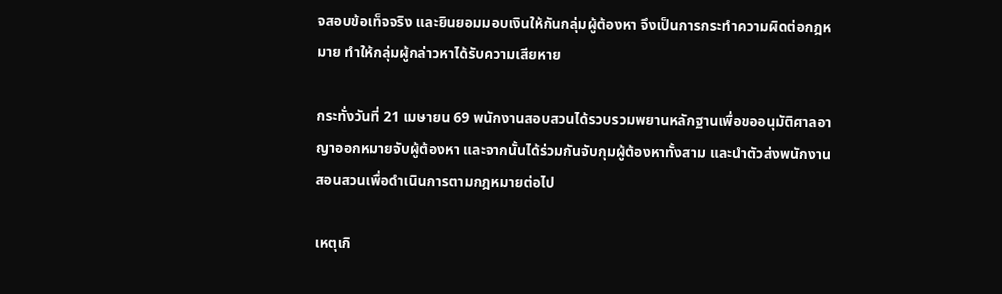จสอบข้อเท็จจริง และยินยอมมอบเงินให้กันกลุ่มผู้ต้องหา จึงเป็นการกระทำความผิดต่อกฎหมาย ทำให้กลุ่มผู้กล่าวหาได้รับความเสียหาย

กระทั่งวันที่ 21 เมษายน 69 พนักงานสอบสวนได้รวบรวมพยานหลักฐานเพื่อขออนุมัติศาลอาญาออกหมายจับผู้ต้องหา และจากนั้นได้ร่วมกันจับกุมผู้ต้องหาทั้งสาม และนำตัวส่งพนักงานสอนสวนเพื่อดำเนินการตามกฎหมายต่อไป

เหตุเกิ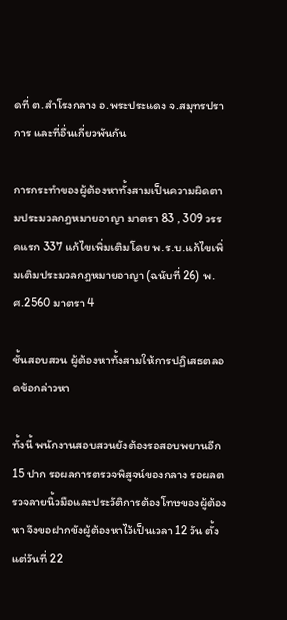ดที่ ต.สำโรงกลาง อ.พระประแดง จ.สมุทรปราการ และที่อื่นเกี่ยวพันกัน

การกระทำของผู้ต้องหาทั้งสามเป็นความผิดตามประมวลกฎหมายอาญา มาตรา 83 , 309 วรรคแรก 337 แก้ไขเพิ่มเติมโดย พ.ร.บ.แก้ไขเพิ่มเติมประมวลกฎหมายอาญา (ฉนับที่ 26) พ.ศ.2560 มาตรา 4

ชั้นสอบสวน ผู้ต้องหาทั้งสามให้การปฏิเสธตลอดข้อกล่าวหา

ทั้งนี้ พนักงานสอบสวนยังต้องรอสอบพยานอีก 15 ปาก รอผลการตรวจพิสูจน์ของกลาง รอผลตรวจลายนิ้วมือและประวัติการต้องโทษของผู้ต้องหา จึงขอฝากขังผู้ต้องหาไว้เป็นเวลา 12 วัน ตั้งแต่วันที่ 22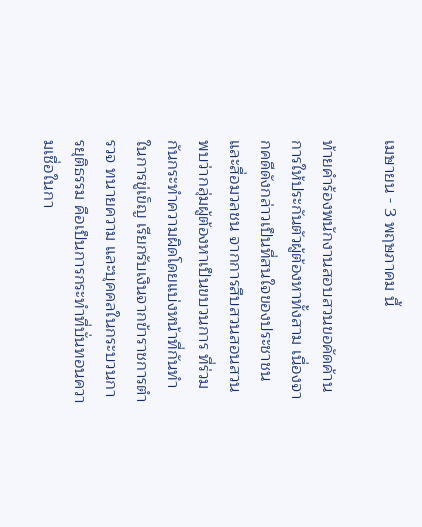เมษายน - 3 พฤษภาคม นี้

ท้ายคำร้องพนักงานสอบสวนขอคัดค้านการให้ประกันตัวผู้ต้องหาทั้งสาม เนื่องจากคดีดังกล่าวเป็นที่สนใจของประชาชนและสื่อมวลชน จากการสืบสวนสอนสวนพบว่ากลุ่มผู้ต้องหาเป็นขบวนการ ที่ร่วมกันกระทำความผิดโดยแบ่งหน้าที่กันทำในการขู่เข็ญ เรียกรับเงินจากข้าราชการตำรวจ ทนายความ และบุคคลในกระบวนการยุติธรรม คือเป็นการกระทำที่บั่นทอนความเชื่อในกา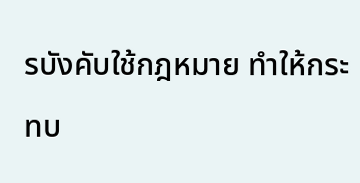รบังคับใช้กฎหมาย ทำให้กระทบ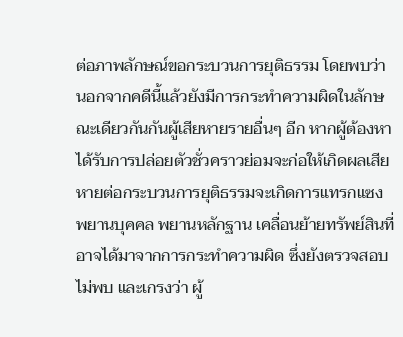ต่อภาพลักษณ์ขอกระบวนการยุติธรรม โดยพบว่านอกจากคดีนี้แล้วยังมีการกระทำความผิดในลักษณะเดียวกันกันผู้เสียหายรายอื่นๆ อีก หากผู้ต้องหาได้รับการปล่อยตัวชั่วคราวย่อมจะก่อให้เกิดผลเสียหายต่อกระบวนการยุติธรรมจะเกิดการแทรกแซง พยานบุคคล พยานหลักฐาน เคลื่อนย้ายทรัพย์สินที่อาจได้มาจากการกระทำความผิด ซึ่งยังตรวจสอบไม่พบ และเกรงว่า ผู้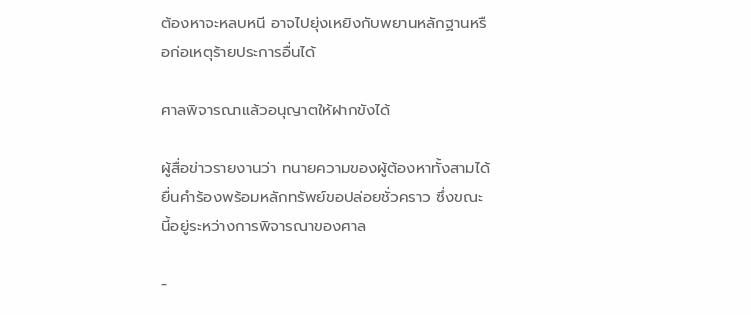ต้องหาจะหลบหนี อาจไปยุ่งเหยิงกับพยานหลักฐานหรือก่อเหตุร้ายประการอื่นได้

ศาลพิจารณาแล้วอนุญาตให้ฝากขังได้

ผู้สื่อข่าวรายงานว่า ทนายความของผู้ต้องหาทั้งสามได้ยื่นคำร้องพร้อมหลักทรัพย์ขอปล่อยชั่วคราว ซึ่งขณะนี้อยู่ระหว่างการพิจารณาของศาล

-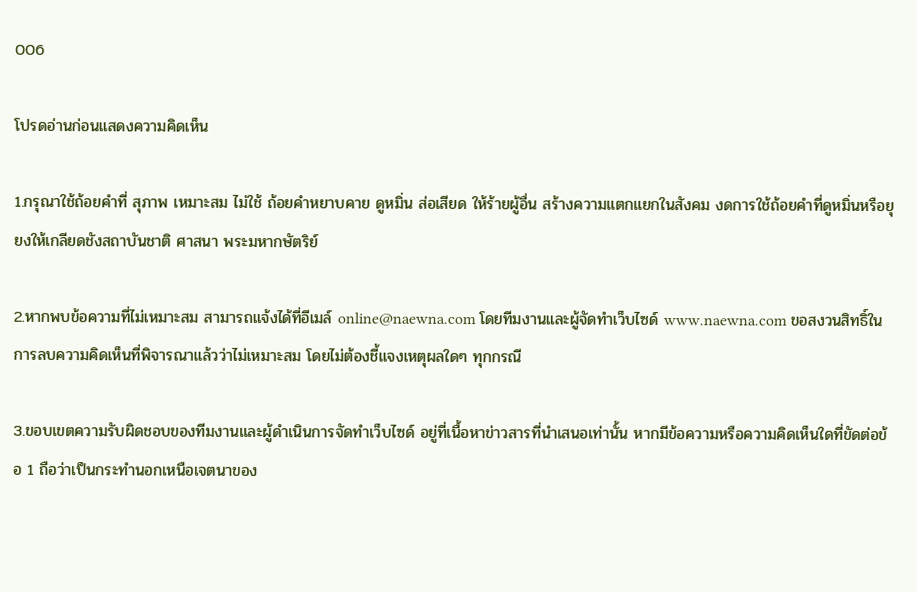006

โปรดอ่านก่อนแสดงความคิดเห็น

1.กรุณาใช้ถ้อยคำที่ สุภาพ เหมาะสม ไม่ใช้ ถ้อยคำหยาบคาย ดูหมิ่น ส่อเสียด ให้ร้ายผู้อื่น สร้างความแตกแยกในสังคม งดการใช้ถ้อยคำที่ดูหมิ่นหรือยุยงให้เกลียดชังสถาบันชาติ ศาสนา พระมหากษัตริย์

2.หากพบข้อความที่ไม่เหมาะสม สามารถแจ้งได้ที่อีเมล์ online@naewna.com โดยทีมงานและผู้จัดทำเว็บไซด์ www.naewna.com ขอสงวนสิทธิ์ในการลบความคิดเห็นที่พิจารณาแล้วว่าไม่เหมาะสม โดยไม่ต้องชี้แจงเหตุผลใดๆ ทุกกรณี

3.ขอบเขตความรับผิดชอบของทีมงานและผู้ดำเนินการจัดทำเว็บไซด์ อยู่ที่เนื้อหาข่าวสารที่นำเสนอเท่านั้น หากมีข้อความหรือความคิดเห็นใดที่ขัดต่อข้อ 1 ถือว่าเป็นกระทำนอกเหนือเจตนาของ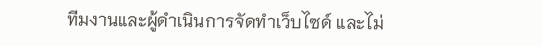ทีมงานและผู้ดำเนินการจัดทำเว็บไซด์ และไม่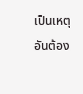เป็นเหตุอันต้อง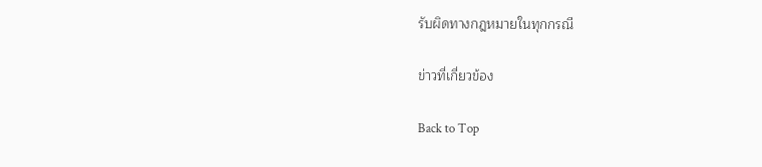รับผิดทางกฎหมายในทุกกรณี

ข่าวที่เกี่ยวข้อง

Back to Top